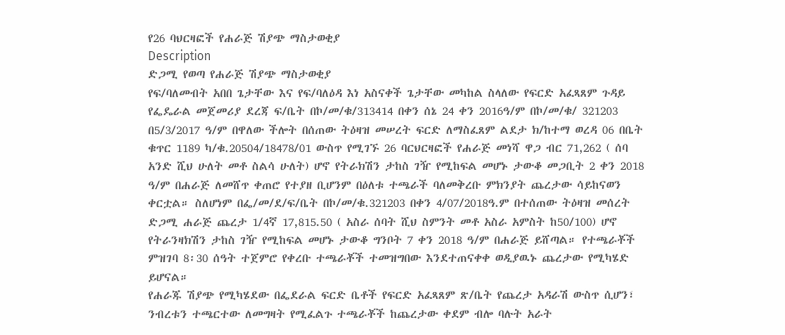የ26 ባህርዛፎች የሐራጅ ሽያጭ ማስታወቂያ
Description
ድጋሚ የወጣ የሐራጅ ሽያጭ ማስታወቂያ
የፍ/ባለመብት አበበ ጌታቸው እና የፍ/ባለዕዳ እነ አስናቀች ጌታቸው መካከል ስላለው የፍርድ አፈጻጸም ጉዳይ የፌዴራል መጀመሪያ ደረጃ ፍ/ቤት በኮ/መ/ቁ/313414 በቀን ሰኔ 24 ቀን 2016ዓ/ም በኮ/መ/ቁ/ 321203 በ5/3/2017 ዓ/ም በዋለው ችሎት በሰጠው ትዕዛዝ መሠረት ፍርድ ለማስፈጸም ልደታ ክ/ከተማ ወረዳ 06 በቤት ቁጥር 1189 ካ/ቁ.20504/18478/01 ውስጥ የሚገኙ 26 ባርህርዛፎች የሐራጅ መነሻ ዋጋ ብር 71,262 ( ሰባ አንድ ሺህ ሁለት መቶ ስልሳ ሁለት) ሆኖ የትራክሽን ታከስ ገዥ የሚከፍል መሆኑ ታውቆ መጋቢት 2 ቀን 2018 ዓ/ም በሐራጅ ለመሸጥ ቀጠሮ የተያዘ ቢሆንም በዕለቱ ተጫራች ባለመቅረቡ ምክንያት ጨረታው ሳይከናወን ቀርቷል። ስለሆነም በፌ/መ/ደ/ፍ/ቤት በኮ/መ/ቁ.321203 በቀን 4/07/2018ዓ.ም በተሰጠው ትዕዛዝ መሰረት ድጋሚ ሐራጅ ጨረታ 1/4ኛ 17,815.50 ( አስራ ሰባት ሺህ ስምንት መቶ አስራ አምስት ከ50/100) ሆኖ የትራንዛክሽን ታከስ ገዥ የሚከፍል መሆኑ ታውቆ ግንቦት 7 ቀን 2018 ዓ/ም በሐራጅ ይሸጣል። የተጫራቾች ምዝገባ 8፡30 ሰዓት ተጀምሮ የቀረቡ ተጫራቾች ተመዝግበው እንደተጠናቀቀ ወዲያዉኑ ጨረታው የሚካሄድ ይሆናል።
የሐራጁ ሽያጭ የሚካሄደው በፌደራል ፍርድ ቤቶች የፍርድ አፈጻጸም ጽ/ቤት የጨረታ አዳራሽ ውስጥ ሲሆን፣ ንብረቱን ተጫርተው ለመግዛት የሚፈልጉ ተጫራቾች ከጨረታው ቀደም ብሎ ባሉት አራት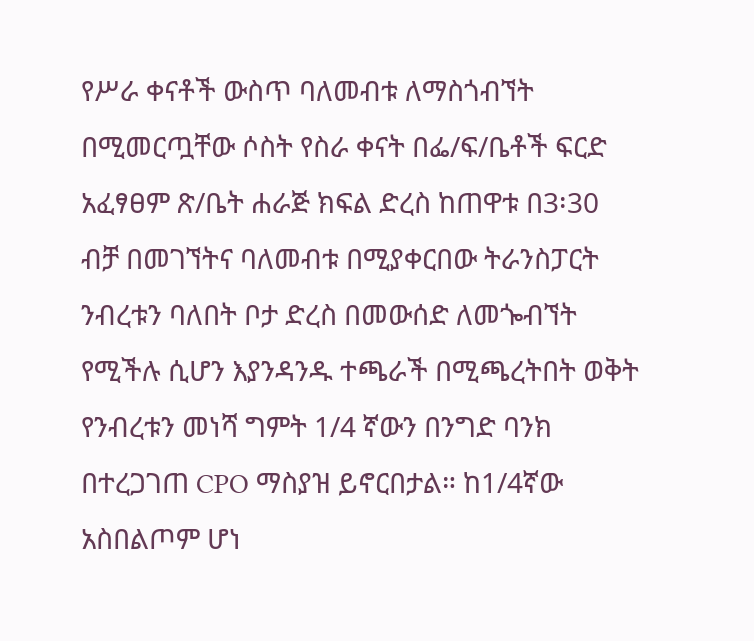የሥራ ቀናቶች ውስጥ ባለመብቱ ለማስጎብኘት በሚመርጧቸው ሶስት የስራ ቀናት በፌ/ፍ/ቤቶች ፍርድ አፈፃፀም ጽ/ቤት ሐራጅ ክፍል ድረስ ከጠዋቱ በ3፡30 ብቻ በመገኘትና ባለመብቱ በሚያቀርበው ትራንስፓርት ንብረቱን ባለበት ቦታ ድረስ በመውሰድ ለመጐብኘት የሚችሉ ሲሆን እያንዳንዱ ተጫራች በሚጫረትበት ወቅት የንብረቱን መነሻ ግምት 1/4 ኛውን በንግድ ባንክ በተረጋገጠ CPO ማስያዝ ይኖርበታል። ከ1/4ኛው አስበልጦም ሆነ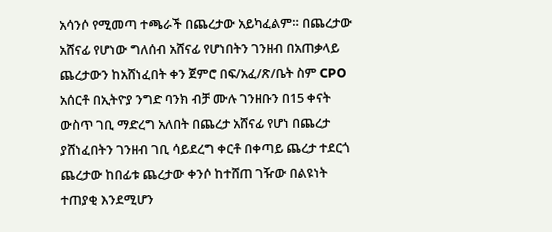አሳንሶ የሚመጣ ተጫራች በጨረታው አይካፈልም። በጨረታው አሸናፊ የሆነው ግለሰብ አሸናፊ የሆነበትን ገንዘብ በአጠቃላይ ጨረታውን ከአሸነፈበት ቀን ጀምሮ በፍ/አፈ/ጽ/ቤት ስም CPO አሰርቶ በኢትዮያ ንግድ ባንክ ብቻ ሙሉ ገንዘቡን በ15 ቀናት ውስጥ ገቢ ማድረግ አለበት በጨረታ አሸናፊ የሆነ በጨረታ ያሸነፈበትን ገንዘብ ገቢ ሳይደረግ ቀርቶ በቀጣይ ጨረታ ተደርጎ ጨረታው ከበፊቱ ጨረታው ቀንሶ ከተሸጠ ገዥው በልዩነት ተጠያቂ እንደሚሆን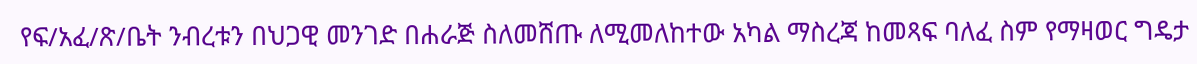የፍ/አፈ/ጽ/ቤት ንብረቱን በህጋዊ መንገድ በሐራጅ ስለመሸጡ ለሚመለከተው አካል ማስረጃ ከመጻፍ ባለፈ ስም የማዛወር ግዴታ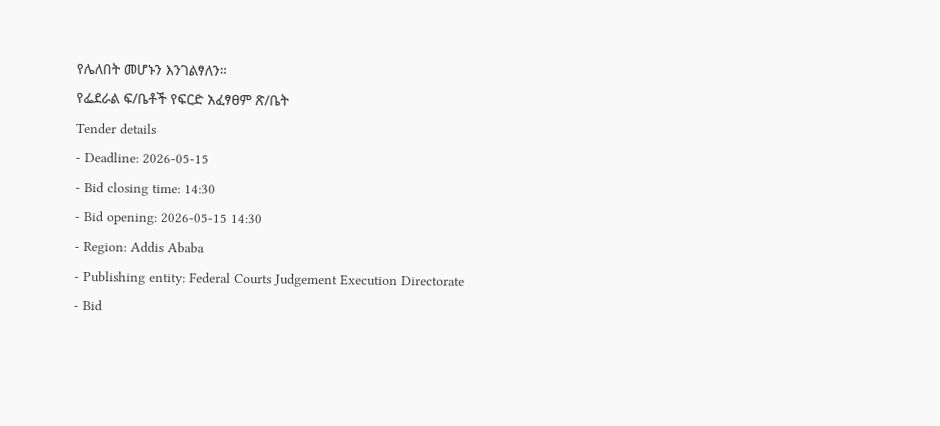የሌለበት መሆኑን እንገልፃለን።
የፌደራል ፍ/ቤቶች የፍርድ አፈፃፀም ጽ/ቤት
Tender details
- Deadline: 2026-05-15
- Bid closing time: 14:30
- Bid opening: 2026-05-15 14:30
- Region: Addis Ababa
- Publishing entity: Federal Courts Judgement Execution Directorate
- Bid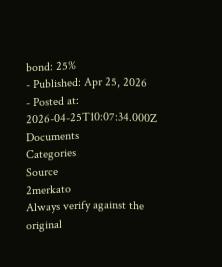bond: 25%
- Published: Apr 25, 2026
- Posted at: 2026-04-25T10:07:34.000Z
Documents
Categories
Source
2merkato
Always verify against the original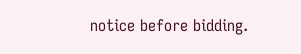notice before bidding.